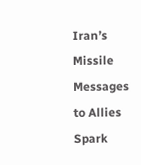Iran’s Missile Messages to Allies Spark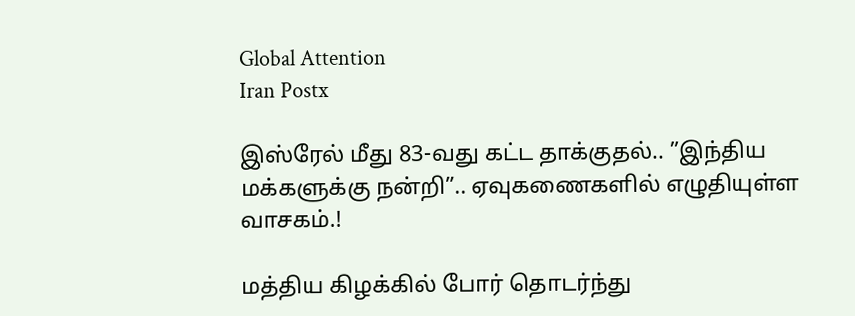Global Attention
Iran Postx

இஸ்ரேல் மீது 83-வது கட்ட தாக்குதல்.. ”இந்திய மக்களுக்கு நன்றி”.. ஏவுகணைகளில் எழுதியுள்ள வாசகம்.!

மத்திய கிழக்கில் போர் தொடர்ந்து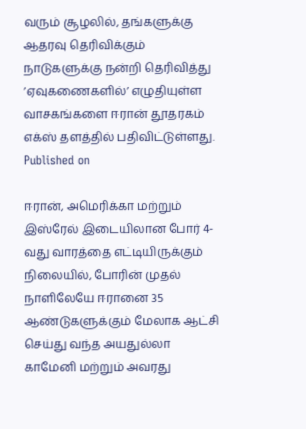வரும் சூழலில், தங்களுக்கு ஆதரவு தெரிவிக்கும் நாடுகளுக்கு நன்றி தெரிவித்து ’ஏவுகணைகளில்’ எழுதியுள்ள வாசகங்களை ஈரான் தூதரகம் எக்ஸ் தளத்தில் பதிவிட்டுள்ளது.
Published on

ஈரான், அமெரிக்கா மற்றும் இஸ்ரேல் இடையிலான போர் 4-வது வாரத்தை எட்டியிருக்கும் நிலையில், போரின் முதல் நாளிலேயே ஈரானை 35 ஆண்டுகளுக்கும் மேலாக ஆட்சி செய்து வந்த அயதுல்லா காமேனி மற்றும் அவரது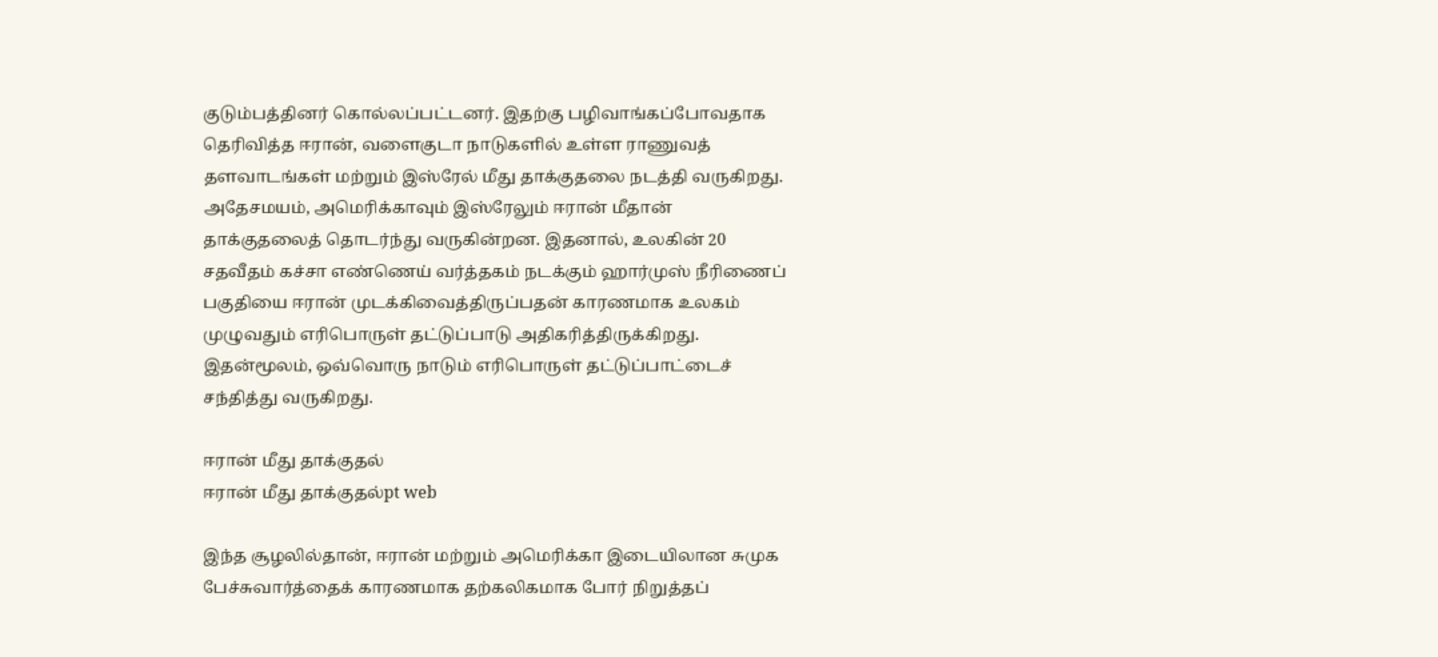குடும்பத்தினர் கொல்லப்பட்டனர். இதற்கு பழிவாங்கப்போவதாக தெரிவித்த ஈரான், வளைகுடா நாடுகளில் உள்ள ராணுவத் தளவாடங்கள் மற்றும் இஸ்ரேல் மீது தாக்குதலை நடத்தி வருகிறது. அதேசமயம், அமெரிக்காவும் இஸ்ரேலும் ஈரான் மீதான் தாக்குதலைத் தொடர்ந்து வருகின்றன. இதனால், உலகின் 20 சதவீதம் கச்சா எண்ணெய் வர்த்தகம் நடக்கும் ஹார்முஸ் நீரிணைப் பகுதியை ஈரான் முடக்கிவைத்திருப்பதன் காரணமாக உலகம் முழுவதும் எரிபொருள் தட்டுப்பாடு அதிகரித்திருக்கிறது. இதன்மூலம், ஒவ்வொரு நாடும் எரிபொருள் தட்டுப்பாட்டைச் சந்தித்து வருகிறது.

ஈரான் மீது தாக்குதல்
ஈரான் மீது தாக்குதல்pt web

இந்த சூழலில்தான், ஈரான் மற்றும் அமெரிக்கா இடையிலான சுமுக பேச்சுவார்த்தைக் காரணமாக தற்கலிகமாக போர் நிறுத்தப்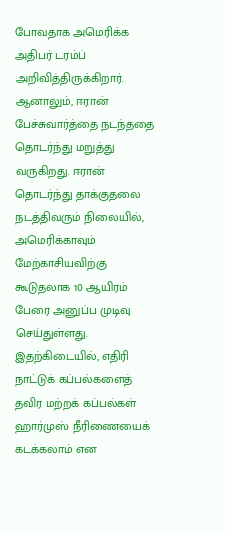போவதாக அமெரிக்க அதிபர் டரம்ப் அறிவித்திருக்கிறார். ஆனாலும், ஈரான் பேச்சுவார்த்தை நடந்ததை தொடர்ந்து மறுத்து வருகிறது. ஈரான் தொடர்ந்து தாக்குதலை நடத்திவரும் நிலையில், அமெரிக்காவும் மேற்காசியவிற்கு கூடுதலாக 10 ஆயிரம் பேரை அனுப்ப முடிவு செய்துள்ளது. இதற்கிடையில், எதிரி நாட்டுக் கப்பல்களைத் தவிர மற்றக் கப்பல்கள் ஹார்முஸ் நீரிணையைக் கடக்கலாம் என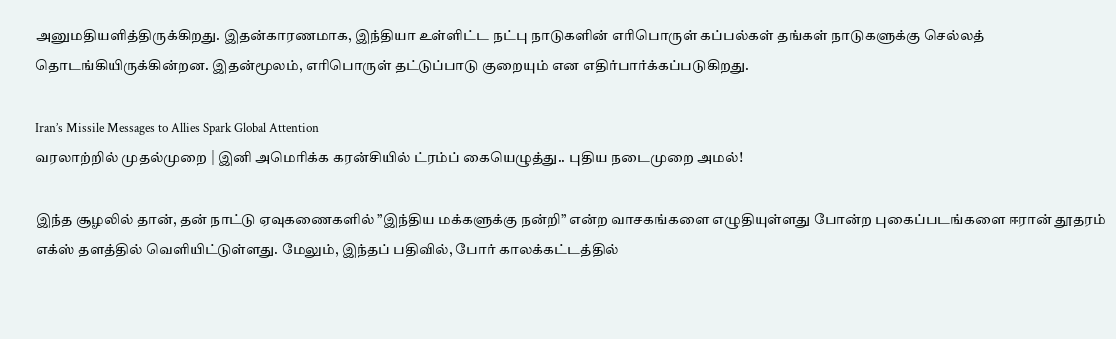அனுமதியளித்திருக்கிறது. இதன்காரணமாக, இந்தியா உள்ளிட்ட நட்பு நாடுகளின் எரிபொருள் கப்பல்கள் தங்கள் நாடுகளுக்கு செல்லத் தொடங்கியிருக்கின்றன. இதன்மூலம், எரிபொருள் தட்டுப்பாடு குறையும் என எதிர்பார்க்கப்படுகிறது.

Iran’s Missile Messages to Allies Spark Global Attention
வரலாற்றில் முதல்முறை | இனி அமெரிக்க கரன்சியில் ட்ரம்ப் கையெழுத்து.. புதிய நடைமுறை அமல்!

இந்த சூழலில் தான், தன் நாட்டு ஏவுகணைகளில் ”இந்திய மக்களுக்கு நன்றி” என்ற வாசகங்களை எழுதியுள்ளது போன்ற புகைப்படங்களை ஈரான் தூதரம் எக்ஸ் தளத்தில் வெளியிட்டுள்ளது. மேலும், இந்தப் பதிவில், போர் காலக்கட்டத்தில்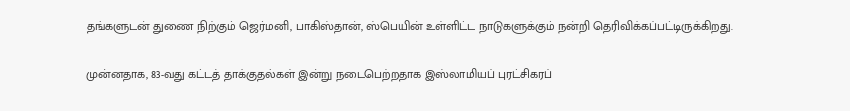தங்களுடன் துணை நிற்கும் ஜெர்மனி, பாகிஸ்தான், ஸ்பெயின் உள்ளிட்ட நாடுகளுக்கும் நன்றி தெரிவிக்கப்பட்டிருக்கிறது.

முன்னதாக, 83-வது கட்டத் தாக்குதல்கள் இன்று நடைபெற்றதாக இஸ்லாமியப் புரட்சிகரப்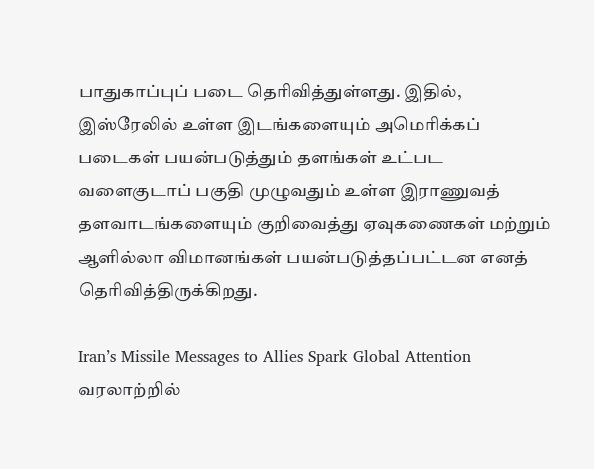பாதுகாப்புப் படை தெரிவித்துள்ளது. இதில், இஸ்ரேலில் உள்ள இடங்களையும் அமெரிக்கப் படைகள் பயன்படுத்தும் தளங்கள் உட்பட வளைகுடாப் பகுதி முழுவதும் உள்ள இராணுவத் தளவாடங்களையும் குறிவைத்து ஏவுகணைகள் மற்றும் ஆளில்லா விமானங்கள் பயன்படுத்தப்பட்டன எனத் தெரிவித்திருக்கிறது.

Iran’s Missile Messages to Allies Spark Global Attention
வரலாற்றில்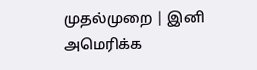முதல்முறை | இனி அமெரிக்க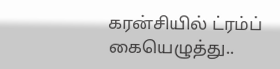கரன்சியில் ட்ரம்ப் கையெழுத்து..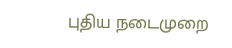புதிய நடைமுறை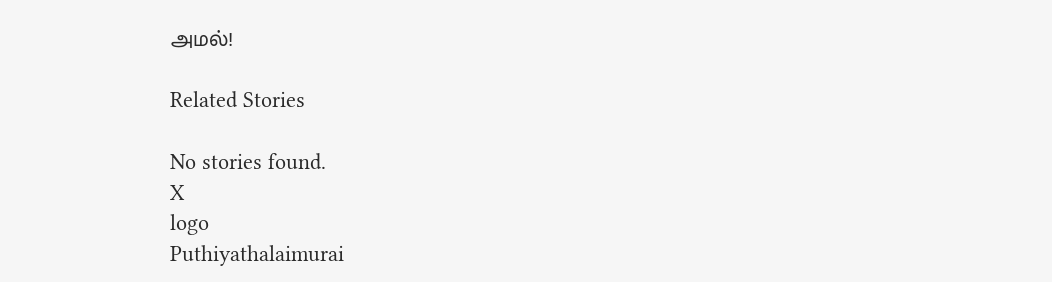அமல்!

Related Stories

No stories found.
X
logo
Puthiyathalaimurai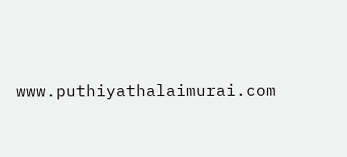www.puthiyathalaimurai.com